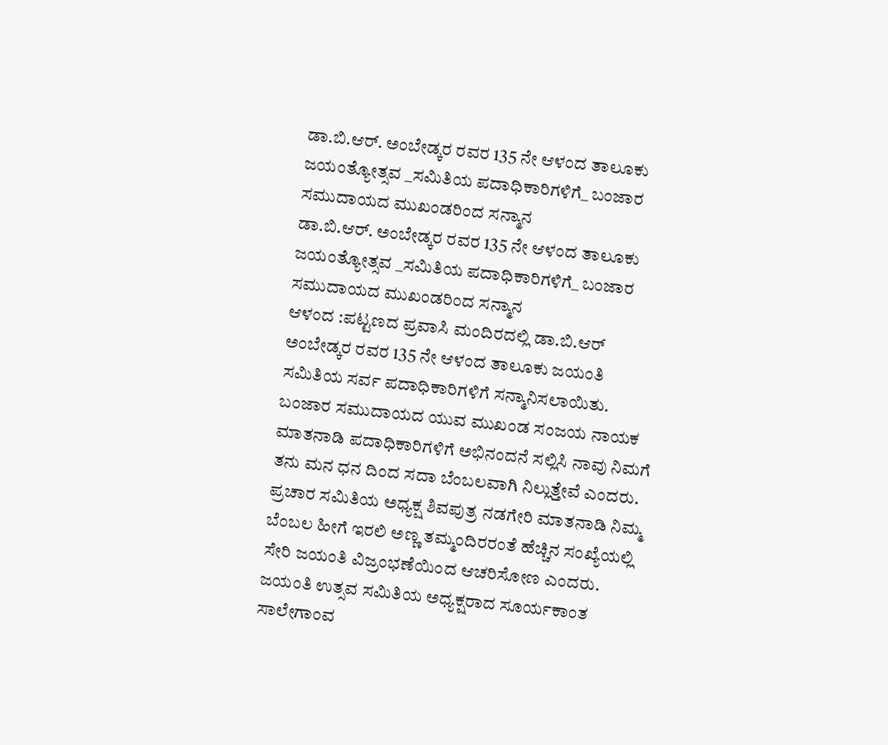ಡಾ.ಬಿ.ಆರ್. ಅಂಬೇಡ್ಕರ ರವರ 135 ನೇ ಆಳಂದ ತಾಲೂಕು ಜಯಂತ್ಯೋತ್ಸವ _ಸಮಿತಿಯ ಪದಾಧಿಕಾರಿಗಳಿಗೆ_ ಬಂಜಾರ ಸಮುದಾಯದ ಮುಖಂಡರಿಂದ ಸನ್ಮಾನ
ಡಾ.ಬಿ.ಆರ್. ಅಂಬೇಡ್ಕರ ರವರ 135 ನೇ ಆಳಂದ ತಾಲೂಕು ಜಯಂತ್ಯೋತ್ಸವ _ಸಮಿತಿಯ ಪದಾಧಿಕಾರಿಗಳಿಗೆ_ ಬಂಜಾರ ಸಮುದಾಯದ ಮುಖಂಡರಿಂದ ಸನ್ಮಾನ
ಆಳಂದ :ಪಟ್ಟಣದ ಪ್ರವಾಸಿ ಮಂದಿರದಲ್ಲಿ ಡಾ.ಬಿ.ಆರ್ ಅಂಬೇಡ್ಕರ ರವರ 135 ನೇ ಆಳಂದ ತಾಲೂಕು ಜಯಂತಿ ಸಮಿತಿಯ ಸರ್ವ ಪದಾಧಿಕಾರಿಗಳಿಗೆ ಸನ್ಮಾನಿಸಲಾಯಿತು.
ಬಂಜಾರ ಸಮುದಾಯದ ಯುವ ಮುಖಂಡ ಸಂಜಯ ನಾಯಕ ಮಾತನಾಡಿ ಪದಾಧಿಕಾರಿಗಳಿಗೆ ಅಭಿನಂದನೆ ಸಲ್ಲಿಸಿ ನಾವು ನಿಮಗೆ ತನು ಮನ ಧನ ದಿಂದ ಸದಾ ಬೆಂಬಲವಾಗಿ ನಿಲ್ಲುತ್ತೇವೆ ಎಂದರು.
ಪ್ರಚಾರ ಸಮಿತಿಯ ಅಧ್ಯಕ್ಷ ಶಿವಪುತ್ರ ನಡಗೇರಿ ಮಾತನಾಡಿ ನಿಮ್ಮ ಬೆಂಬಲ ಹೀಗೆ ಇರಲಿ ಅಣ್ಣ ತಮ್ಮಂದಿರರಂತೆ ಹೆಚ್ಚಿನ ಸಂಖ್ಯೆಯಲ್ಲಿ ಸೇರಿ ಜಯಂತಿ ವಿಜ್ರಂಭಣೆಯಿಂದ ಆಚರಿಸೋಣ ಎಂದರು.
ಜಯಂತಿ ಉತ್ಸವ ಸಮಿತಿಯ ಅಧ್ಯಕ್ಷರಾದ ಸೂರ್ಯಕಾಂತ ಸಾಲೇಗಾಂವ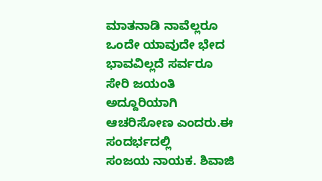ಮಾತನಾಡಿ ನಾವೆಲ್ಲರೂ ಒಂದೇ ಯಾವುದೇ ಭೇದ ಭಾವವಿಲ್ಲದೆ ಸರ್ವರೂ ಸೇರಿ ಜಯಂತಿ ಅದ್ದೂರಿಯಾಗಿ ಆಚರಿಸೋಣ ಎಂದರು.ಈ ಸಂದರ್ಭದಲ್ಲಿ
ಸಂಜಯ ನಾಯಕ. ಶಿವಾಜಿ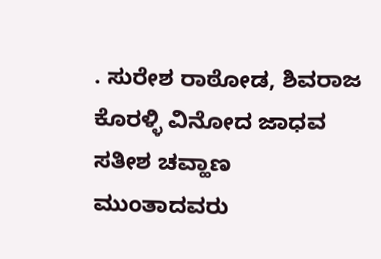. ಸುರೇಶ ರಾಠೋಡ, ಶಿವರಾಜ ಕೊರಳ್ಳಿ ವಿನೋದ ಜಾಧವ ಸತೀಶ ಚವ್ಹಾಣ
ಮುಂತಾದವರು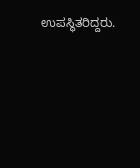ಉಪಸ್ಥಿತರಿದ್ದರು.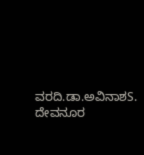ವರದಿ.ಡಾ.ಅವಿನಾಶS. ದೇವನೂರ